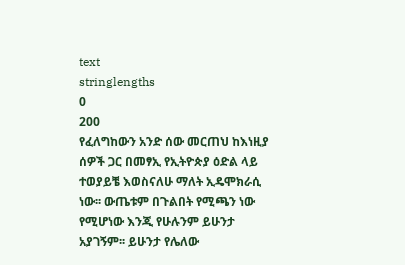text
stringlengths
0
200
የፈለግከውን አንድ ሰው መርጠህ ከእነዚያ ሰዎች ጋር በመፃኢ የኢትዮጵያ ዕድል ላይ ተወያይቼ እወስናለሁ ማለት ኢዴሞክራሲ ነው፡፡ ውጤቱም በጉልበት የሚጫን ነው የሚሆነው እንጂ የሁሉንም ይሁንታ አያገኝም፡፡ ይሁንታ የሌለው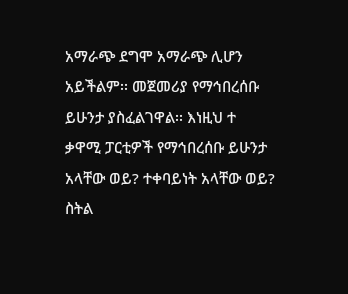አማራጭ ደግሞ አማራጭ ሊሆን አይችልም፡፡ መጀመሪያ የማኅበረሰቡ ይሁንታ ያስፈልገዋል፡፡ እነዚህ ተ
ቃዋሚ ፓርቲዎች የማኅበረሰቡ ይሁንታ አላቸው ወይ? ተቀባይነት አላቸው ወይ? ስትል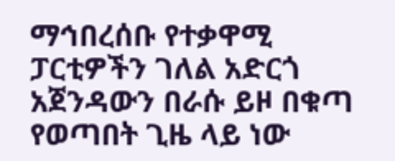ማኅበረሰቡ የተቃዋሚ ፓርቲዎችን ገለል አድርጎ አጀንዳውን በራሱ ይዞ በቁጣ የወጣበት ጊዜ ላይ ነው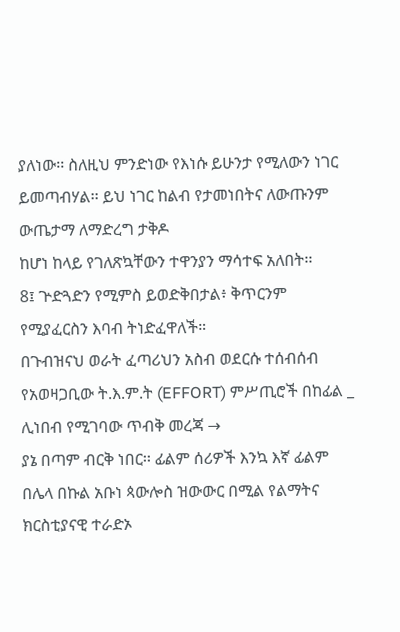ያለነው፡፡ ስለዚህ ምንድነው የእነሱ ይሁንታ የሚለውን ነገር ይመጣብሃል፡፡ ይህ ነገር ከልብ የታመነበትና ለውጡንም ውጤታማ ለማድረግ ታቅዶ
ከሆነ ከላይ የገለጽኳቸውን ተዋንያን ማሳተፍ አለበት፡፡
8፤ ጕድጓድን የሚምስ ይወድቅበታል፥ ቅጥርንም የሚያፈርስን እባብ ትነድፈዋለች።
በጉብዝናህ ወራት ፈጣሪህን አስብ ወደርሱ ተሰብሰብ
የአወዛጋቢው ት.እ.ም.ት (EFFORT) ምሥጢሮች በከፊል _ ሊነበብ የሚገባው ጥብቅ መረጃ →
ያኔ በጣም ብርቅ ነበር፡፡ ፊልም ሰሪዎች እንኳ እኛ ፊልም
በሌላ በኩል አቡነ ጳውሎስ ዝውውር በሚል የልማትና ክርስቲያናዊ ተራድኦ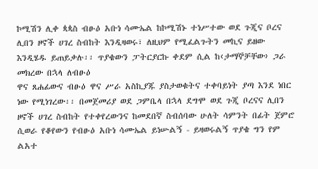ኮሚሽን ሊቀ ጳጳስ ብፁዕ አቡነ ሳሙኤል ከኮሚሽኑ ተነሥተው ወደ ጉጂና ቦረና ሊበን ዞኖች ሀገረ ስብከት እንዲዛወሩ፣ ለዚህም የሚፈልጉትን መኪና ይዘው እንዲሄዱ ይጠይቃሉ፡፡ ጥያቄውን ፓትርያርኩ ቀደም ሲል ከ‹ታማኞቻቸው› ጋራ መክረው በኋላ ለብፁዕ
ዋና ጸሐፊውና ብፁዕ ዋና ሥራ አስኪያጁ ያስታወቁትና ተቀባይነት ያጣ እንደ ነበር ነው የሚነገረው፡፡ በመጀመሪያ ወደ ጋምቤላ በኋላ ደግሞ ወደ ጉጂ ቦረናና ሊበን ዞኖች ሀገረ ስብከት የተቀየረውንና ከመደበኛ ስብሰባው ሁለት ሳምንት በፊት ጀምሮ ሲወራ የቆየውን የብፁዕ አቡነ ሳሙኤል ይነሡልኝ - ይዛወሩልኝ ጥያቄ ግን የም
ልአተ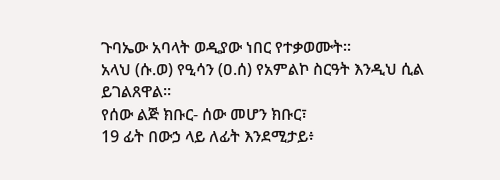ጉባኤው አባላት ወዲያው ነበር የተቃወሙት፡፡
አላህ (ሱ.ወ) የዒሳን (ዐ.ሰ) የአምልኮ ስርዓት እንዲህ ሲል ይገልጸዋል።
የሰው ልጅ ክቡር- ሰው መሆን ክቡር፣
19 ፊት በውኃ ላይ ለፊት እንደሚታይ፥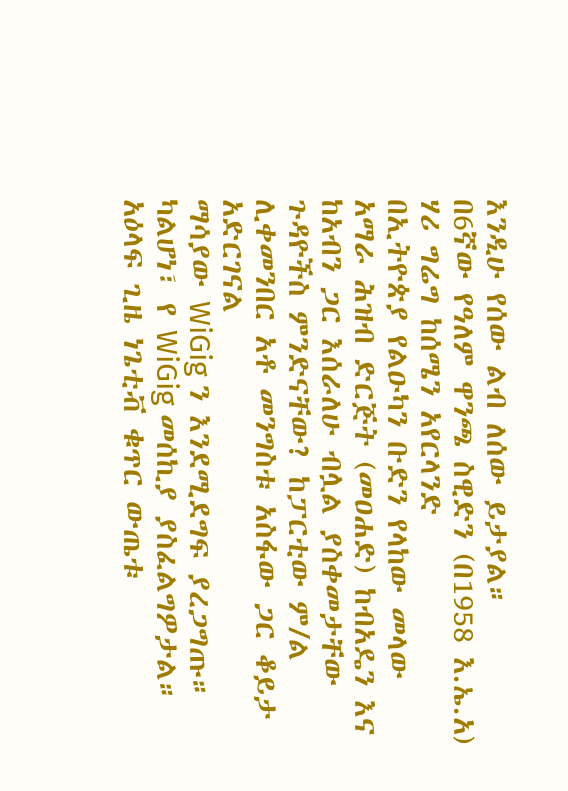እንዲሁ የሰው ልብ ለሰው ይታያል።
በ6ኛው የዓለም ዋንጫ ስዊድን (በ1958 እ.ኤ.አ) ሃሪ ግሬግ ከሰሜን አየርላንድ
በኢትዮጵያ የልዑካን ቡድን የላከው መላው አማራ ሕዝብ ድርጅት (መዐሐድ) ከብአዴን እና ከአብን ጋር እሰራለሁ ብሏል ያስቀመታቸው ጉዳዮችስ ምንድናቸው? ከፓርቲው ም/ል ሊቀመንበር አቶ መንግስቱ አስፋው ጋር ቆይታ አድርገናል
ማሳያው WiGig ን እንደሚደግፍ ያረጋግጡ። ካልሆነ፣ የ WiGig መሰኪያ ያስፈልግዎታል።
አዕላፍ ጊዜ ነጌቲቭ ቁጥር ውጤቱ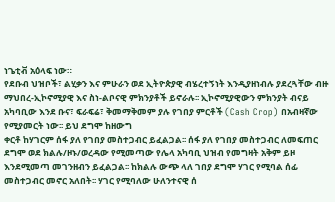ነጌቲቭ አዕላፍ ነው።
የደቡብ ህዝቦች፣ ልሂቃን እና ምሁራን ወደ ኢትዮጵያዊ ብሄረተኝነት እንዲያዘነብሉ ያደረጓቸው ብዙ ማህበረ-ኢኮኖሚያዊ እና ስነ-ልቦናዊ ምክንያቶች ይኖራሉ፡፡ ኢኮኖሚያዊውን ምክንያት ብናይ አካባቢው እንደ ቡና፣ ፍራፍሬ፣ ቅመማቅመም ያሉ የገበያ ምርቶች (Cash Crop) በአብዛኛው የሚያመርት ነው፡፡ ይህ ደግሞ ከዘውግ
ቀርቶ ከሃገርም ሰፋ ያለ የገበያ መስተጋብር ይፈልጋል፡፡ ሰፋ ያለ የገበያ መስተጋብር ለመፍጠር ደግሞ ወደ ክልሉ/ዞኑ/ወረዳው የሚመጣው የሌላ አካባቢ ህዝብ የመግዛት አቅም ይዞ እንደሚመጣ መገንዘብን ይፈልጋል፡፡ ከክልሉ ውጭ ላለ ገበያ ደግሞ ሃገር የሚባል ሰፊ መስተጋብር መኖር አለበት፡፡ ሃገር የሚባለው ሁለንተናዊ ሰ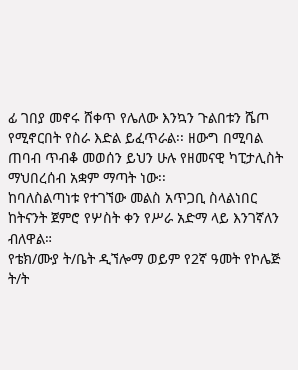ፊ ገበያ መኖሩ ሸቀጥ የሌለው እንኳን ጉልበቱን ሼጦ የሚኖርበት የስራ እድል ይፈጥራል፡፡ ዘውግ በሚባል ጠባብ ጥብቆ መወሰን ይህን ሁሉ የዘመናዊ ካፒታሊስት ማህበረሰብ አቋም ማጣት ነው፡፡
ከባለስልጣነቱ የተገኘው መልስ አጥጋቢ ስላልነበር ከትናንት ጀምሮ የሦስት ቀን የሥራ አድማ ላይ እንገኛለን ብለዋል።
የቴክ/ሙያ ት/ቤት ዲኘሎማ ወይም የ2ኛ ዓመት የኮሌጅ ት/ት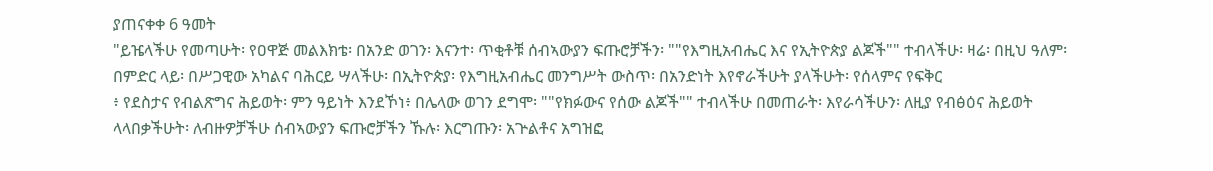ያጠናቀቀ 6 ዓመት
"ይዤላችሁ የመጣሁት፡ የዐዋጅ መልእክቴ፡ በአንድ ወገን፡ እናንተ፡ ጥቂቶቹ ሰብኣውያን ፍጡሮቻችን፡ ""የእግዚአብሔር እና የኢትዮጵያ ልጆች"" ተብላችሁ፡ ዛሬ፡ በዚህ ዓለም፡ በምድር ላይ፡ በሥጋዊው አካልና ባሕርይ ሣላችሁ፡ በኢትዮጵያ፡ የእግዚአብሔር መንግሥት ውስጥ፡ በአንድነት እየኖራችሁት ያላችሁት፡ የሰላምና የፍቅር
፥ የደስታና የብልጽግና ሕይወት፡ ምን ዓይነት እንደኾነ፥ በሌላው ወገን ደግሞ፡ ""የክፉውና የሰው ልጆች"" ተብላችሁ በመጠራት፡ እየራሳችሁን፡ ለዚያ የብፅዕና ሕይወት ላላበቃችሁት፡ ለብዙዎቻችሁ ሰብኣውያን ፍጡሮቻችን ኹሉ፡ እርግጡን፡ አጕልቶና አግዝፎ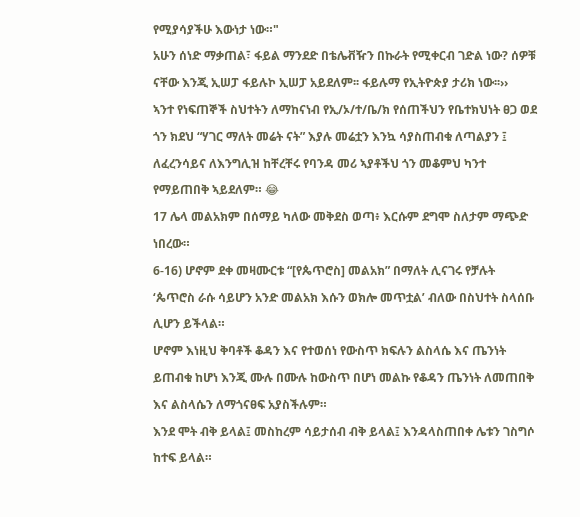የሚያሳያችሁ እውነታ ነው።"
አሁን ሰነድ ማቃጠል፣ ፋይል ማንደድ በቴሌቭዥን በኩራት የሚቀርብ ገድል ነው? ሰዎቹ ናቸው እንጂ ኢሠፓ ፋይሉኮ ኢሠፓ አይደለም፡፡ ፋይሉማ የኢትዮጵያ ታሪክ ነው፡፡››
ኣንተ የነፍጠኞች ስህተትን ለማከናነብ የኢ/ኦ/ተ/ቤ/ክ የሰጠችህን የቤተክህነት ፀጋ ወደ ጎን ክደህ “ሃገር ማለት መሬት ናት” እያሉ መሬቷን እንኳ ሳያስጠብቁ ለጣልያን ፤ ለፈረንሳይና ለእንግሊዝ ከቸረቸሩ የባንዳ መሪ ኣያቶችህ ጎን መቆምህ ካንተ የማይጠበቅ ኣይደለም። 😂
17 ሌላ መልአክም በሰማይ ካለው መቅደስ ወጣ፥ እርሱም ደግሞ ስለታም ማጭድ ነበረው።
6-16) ሆኖም ደቀ መዛሙርቱ “[የጴጥሮስ] መልአክ” በማለት ሊናገሩ የቻሉት ‘ጴጥሮስ ራሱ ሳይሆን አንድ መልአክ እሱን ወክሎ መጥቷል’ ብለው በስህተት ስላሰቡ ሊሆን ይችላል።
ሆኖም እነዚህ ቅባቶች ቆዳን እና የተወሰነ የውስጥ ክፍሉን ልስላሴ እና ጤንነት ይጠብቁ ከሆነ እንጂ ሙሉ በሙሉ ከውስጥ በሆነ መልኩ የቆዳን ጤንነት ለመጠበቅ እና ልስላሴን ለማጎናፀፍ አያስችሉም።
እንደ ሞት ብቅ ይላል፤ መስከረም ሳይታሰብ ብቅ ይላል፤ እንዳላስጠበቀ ሌቱን ገስግሶ ከተፍ ይላል።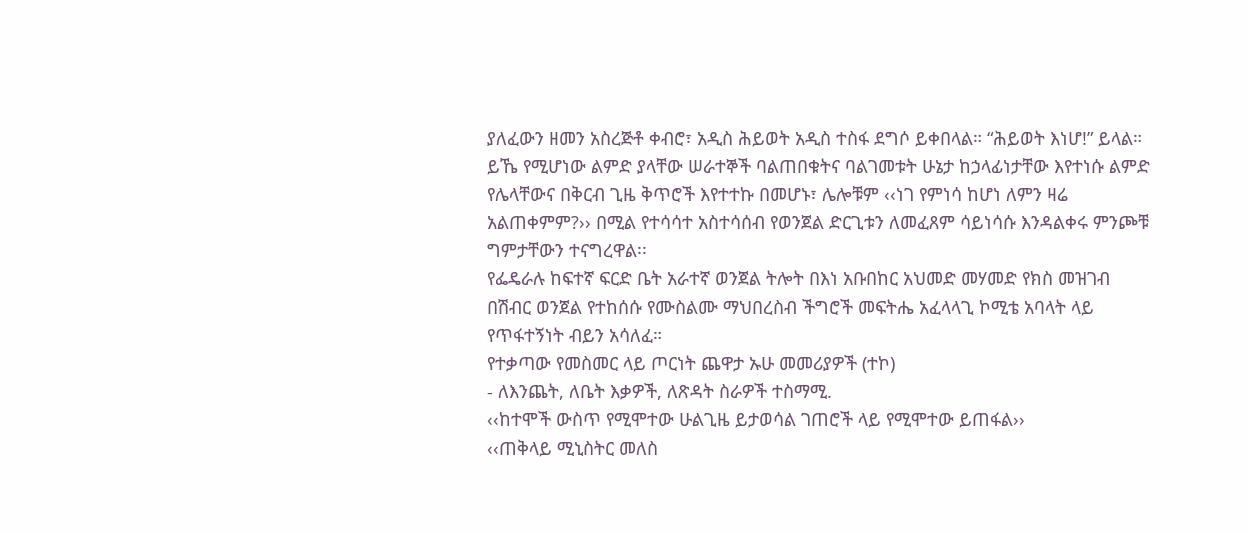ያለፈውን ዘመን አስረጅቶ ቀብሮ፣ አዲስ ሕይወት አዲስ ተስፋ ደግሶ ይቀበላል። “ሕይወት እነሆ!” ይላል።
ይኼ የሚሆነው ልምድ ያላቸው ሠራተኞች ባልጠበቁትና ባልገመቱት ሁኔታ ከኃላፊነታቸው እየተነሱ ልምድ የሌላቸውና በቅርብ ጊዜ ቅጥሮች እየተተኩ በመሆኑ፣ ሌሎቹም ‹‹ነገ የምነሳ ከሆነ ለምን ዛሬ አልጠቀምም?›› በሚል የተሳሳተ አስተሳሰብ የወንጀል ድርጊቱን ለመፈጸም ሳይነሳሱ እንዳልቀሩ ምንጮቹ ግምታቸውን ተናግረዋል፡፡
የፌዴራሉ ከፍተኛ ፍርድ ቤት አራተኛ ወንጀል ትሎት በእነ አቡበከር አህመድ መሃመድ የክስ መዝገብ በሽብር ወንጀል የተከሰሱ የሙስልሙ ማህበረስብ ችግሮች መፍትሔ አፈላላጊ ኮሚቴ አባላት ላይ የጥፋተኝነት ብይን አሳለፈ።
የተቃጣው የመስመር ላይ ጦርነት ጨዋታ ኡሁ መመሪያዎች (ተኮ)
- ለእንጨት, ለቤት እቃዎች, ለጽዳት ስራዎች ተስማሚ.
‹‹ከተሞች ውስጥ የሚሞተው ሁልጊዜ ይታወሳል ገጠሮች ላይ የሚሞተው ይጠፋል››
‹‹ጠቅላይ ሚኒስትር መለስ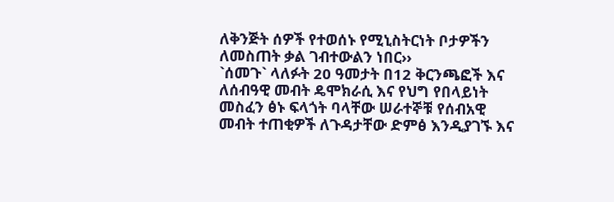ለቅንጅት ሰዎች የተወሰኑ የሚኒስትርነት ቦታዎችን ለመስጠት ቃል ገብተውልን ነበር››
`ሰመጉ` ላለፉት 20 ዓመታት በ12 ቅርንጫፎች እና ለሰብዓዊ መብት ዴሞክራሲ እና የህግ የበላይነት መስፈን ፅኑ ፍላጎት ባላቸው ሠራተኞቹ የሰብአዊ መብት ተጠቂዎች ለጉዳታቸው ድምፅ እንዲያገኙ እና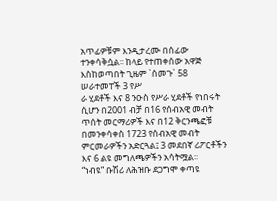አጥፊዎቹም እንዲታረሙ በሰፊው ተንቀሳቅሷል፡፡ ከላይ የተጠቀሰው አዋጅ እስከወጣበት ጊዜም `ሰመጉ` 58 ሠራተመፐች 3 የሥ
ራ ሂደቶች እና 8 ንዑስ የሥራ ሂደቶች የነበሩት ሲሆን በ2001 ብቻ በ16 የሰብአዊ መብት ጥሰት መርማሪዎች እና በ12 ቅርንጫፎቹ በመንቀሳቀስ 1723 የሰብአዊ መብት ምርመራዎችን አድርጓል፤ 3 መደበኛ ሪፖርቶችን እና 6 ልዩ መግለጫዎችን አሳትሟል፡፡
“ነብዩ” ቡሽሪ ለሕዝቡ ደጋግሞ ቀጣዩ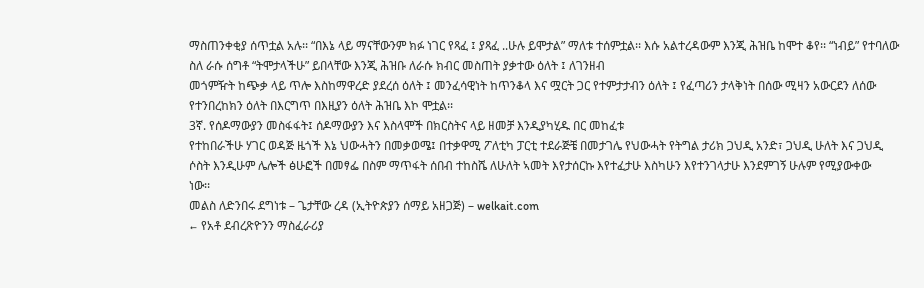ማስጠንቀቂያ ሰጥቷል አሉ፡፡ “በእኔ ላይ ማናቸውንም ክፉ ነገር የጻፈ ፤ ያጻፈ ..ሁሉ ይሞታል” ማለቱ ተሰምቷል፡፡ እሱ አልተረዳውም እንጂ ሕዝቤ ከሞተ ቆየ፡፡ “ነብይ” የተባለው ስለ ራሱ ሰግቶ “ትሞታላችሁ” ይበላቸው እንጂ ሕዝቡ ለራሱ ክብር መስጠት ያቃተው ዕለት ፤ ለገንዘብ
መጎምዥት ከጭቃ ላይ ጥሎ እስከማዋረድ ያደረሰ ዕለት ፤ መንፈሳዊነት ከጥንቆላ እና ሟርት ጋር የተምታታብን ዕለት ፤ የፈጣሪን ታላቅነት በሰው ሚዛን አውርደን ለሰው የተንበረከክን ዕለት በእርግጥ በእዚያን ዕለት ሕዝቤ እኮ ሞቷል፡፡
3ኛ. የሰዶማውያን መስፋፋት፤ ሰዶማውያን እና እስላሞች በክርስትና ላይ ዘመቻ እንዲያካሂዱ በር መከፈቱ
የተከበራችሁ ሃገር ወዳጅ ዜጎች እኔ ህውሓትን በመቃወሜ፤ በተቃዋሚ ፖለቲካ ፓርቲ ተደራጅቼ በመታገሌ የህውሓት የትግል ታሪክ ጋህዲ አንድ፣ ጋህዲ ሁለት እና ጋህዲ ሶስት እንዲሁም ሌሎች ፅሁፎች በመፃፌ በስም ማጥፋት ሰበብ ተከስሼ ለሁለት ኣመት እየታሰርኩ እየተፈታሁ እስካሁን እየተንገላታሁ እንደምገኝ ሁሉም የሚያውቀው
ነው፡፡
መልስ ለድንበሩ ደግነቱ – ጌታቸው ረዳ (ኢትዮጵያን ሰማይ አዘጋጅ) – welkait.com
← የአቶ ደብረጽዮንን ማስፈራሪያ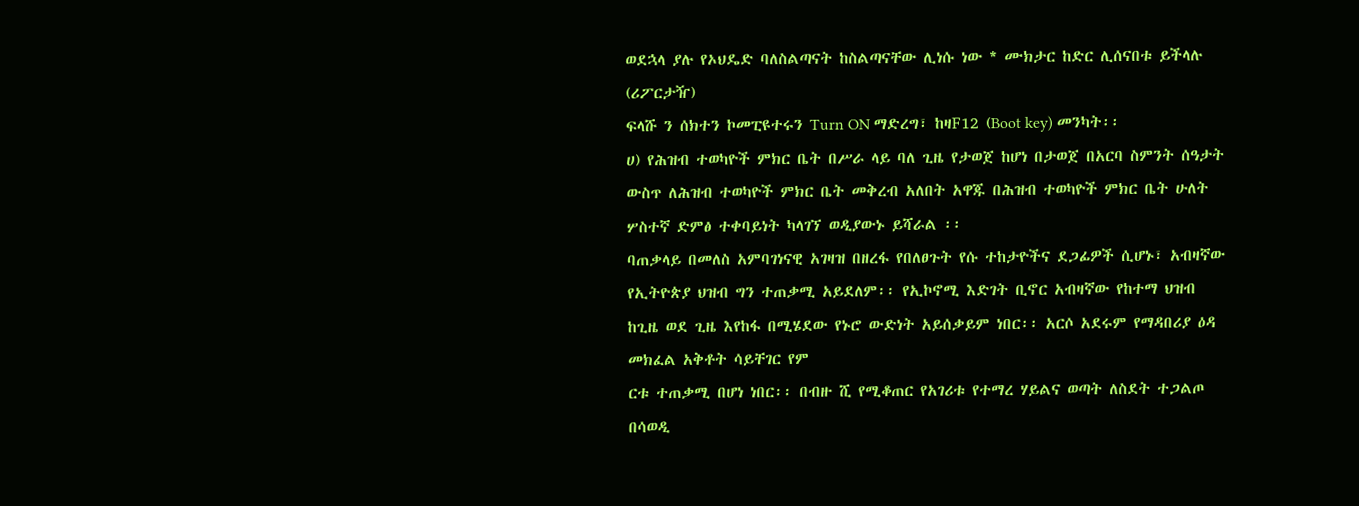ወደኋላ ያሉ የኦህዴድ ባለስልጣናት ከስልጣናቸው ሊነሱ ነው * ሙክታር ከድር ሊሰናበቱ ይችላሉ (ሪፖርታዥ)
ፍላሹ ን ሰክተን ኮመፒዩተሩን Turn ON ማድረግ፣ ከዛF12 (Boot key) መንካት፡፡
ሀ) የሕዝብ ተወካዮች ምክር ቤት በሥራ ላይ ባለ ጊዜ የታወጀ ከሆነ በታወጀ በአርባ ስምንት ሰዓታት ውስጥ ለሕዝብ ተወካዮች ምክር ቤት መቅረብ አለበት አዋጁ በሕዝብ ተወካዮች ምክር ቤት ሁለት ሦስተኛ ድምፅ ተቀባይነት ካላገኘ ወዲያውኑ ይሻራል ፡፡
ባጠቃላይ በመለስ አምባገነናዊ አገዛዝ በዘረፋ የበለፀጉት የሱ ተከታዮችና ደጋፊዎች ሲሆኑ፣ አብዛኛው የኢትዮጵያ ህዝብ ግን ተጠቃሚ አይደለም፡፡ የኢኮኖሚ እድገት ቢኖር አብዛኛው የከተማ ህዝብ ከጊዜ ወደ ጊዜ እየከፋ በሚሄደው የኑሮ ውድነት አይሰቃይም ነበር፡፡ አርሶ አደሩም የማዳበሪያ ዕዳ መክፈል አቅቶት ሳይቸገር የም
ርቱ ተጠቃሚ በሆነ ነበር፡፡ በብዙ ሺ የሚቆጠር የአገሪቱ የተማረ ሃይልና ወጣት ለስደት ተጋልጦ በሳወዲ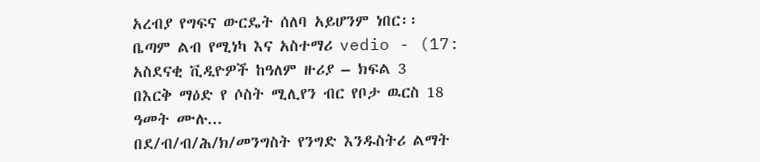አረብያ የግፍና ውርዴት ሰለባ አይሆንም ነበር፡፡
ቤጣም ልብ የሚነካ እና አስተማሪ vedio - (17:
አስደናቂ ቪዲዮዎች ከዓለም ዙሪያ – ክፍል 3
በእርቅ ማዕድ የ ሶስት ሚሊየን ብር የቦታ ዉርስ 18 ዓመት ሙሉ...
በደ/ብ/ብ/ሕ/ክ/መንግስት የንግድ እንዱስትሪ ልማት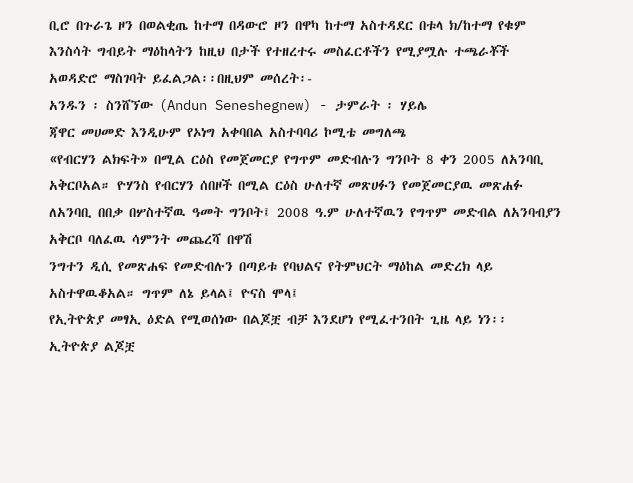ቢሮ በጉራጌ ዞን በወልቂጤ ከተማ በዳውሮ ዞን በዋካ ከተማ አስተዳደር በቱላ ክ/ከተማ የቁም እንስሳት ግብይት ማዕከላትን ከዚህ በታች የተዘረተሩ መስፈርቶችን የሚያሟሉ ተጫራቾች አወዳድሮ ማስገባት ይፈልጋል፡፡በዚህም መሰረት፡-
አንዱን ፡ ስንሸኘው (Andun Seneshegnew) - ታምራት ፡ ሃይሌ
ጃዋር መሀመድ እንዲሁም የኦነግ አቀባበል አስተባባሪ ኮሚቴ መግለጫ
«የብርሃን ልክፍት» በሚል ርዕስ የመጀመርያ የግጥም መድብሉን ግንቦት 8 ቀን 2005 ለአንባቢ አቅርቦአል። ዮሃንስ የብርሃን ሰበዞች በሚል ርዕስ ሁለተኛ መጽሀፉን የመጀመርያዉ መጽሐፉ ለአንባቢ በበቃ በሦስተኛዉ ዓመት ግንቦት፤ 2008 ዓ.ም ሁለተኛዉን የግጥም መድብል ለአንባብያን አቅርቦ ባለፈዉ ሳምንት መጨረሻ በዋሽ
ንግተን ዲሲ የመጽሐፍ የመድብሉን በጣይቱ የባህልና የትምህርት ማዕከል መድረክ ላይ አስተዋዉቆአል። ግጥም ለኔ ይላል፤ ዮናስ ሞላ፤
የኢትዮጵያ መፃኢ ዕድል የሚወሰነው በልጆቿ ብቻ እንደሆነ የሚፈተንበት ጊዜ ላይ ነን፡፡ ኢትዮጵያ ልጆቿ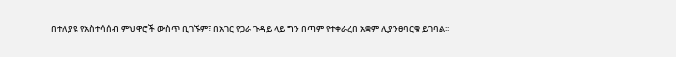በተለያዩ የአስተሳሰብ ምህዋሮች ውስጥ ቢገኙም፣ በአገር የጋራ ጉዳይ ላይ ግን በጣም የተቀራረበ አቋም ሊያንፀባርቁ ይገባል፡፡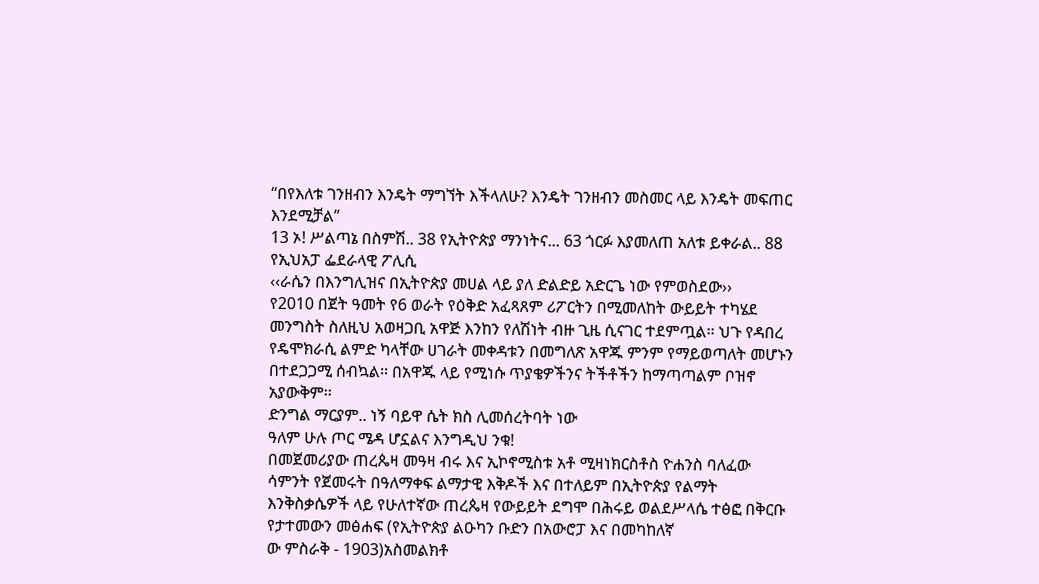“በየእለቱ ገንዘብን እንዴት ማግኘት እችላለሁ? እንዴት ገንዘብን መስመር ላይ እንዴት መፍጠር እንደሚቻል”
13 ኦ! ሥልጣኔ በስምሽ.. 38 የኢትዮጵያ ማንነትና... 63 ጎርፉ እያመለጠ አለቱ ይቀራል.. 88 የኢህአፓ ፌደራላዊ ፖሊሲ
‹‹ራሴን በእንግሊዝና በኢትዮጵያ መሀል ላይ ያለ ድልድይ አድርጌ ነው የምወስደው››
የ2010 በጀት ዓመት የ6 ወራት የዕቅድ አፈጻጸም ሪፖርትን በሚመለከት ውይይት ተካሄደ
መንግስት ስለዚህ አወዛጋቢ አዋጅ እንከን የለሽነት ብዙ ጊዜ ሲናገር ተደምጧል፡፡ ህጉ የዳበረ የዴሞክራሲ ልምድ ካላቸው ሀገራት መቀዳቱን በመግለጽ አዋጁ ምንም የማይወጣለት መሆኑን በተደጋጋሚ ሰብኳል፡፡ በአዋጁ ላይ የሚነሱ ጥያቄዎችንና ትችቶችን ከማጣጣልም ቦዝኖ አያውቅም፡፡
ድንግል ማርያም.. ነኝ ባይዋ ሴት ክስ ሊመሰረትባት ነው
ዓለም ሁሉ ጦር ሜዳ ሆኗልና እንግዲህ ንቁ!
በመጀመሪያው ጠረጴዛ መዓዛ ብሩ እና ኢኮኖሚስቱ አቶ ሚዛነክርስቶስ ዮሐንስ ባለፈው ሳምንት የጀመሩት በዓለማቀፍ ልማታዊ እቅዶች እና በተለይም በኢትዮጵያ የልማት እንቅስቃሴዎች ላይ የሁለተኛው ጠረጴዛ የውይይት ደግሞ በሕሩይ ወልደሥላሴ ተፅፎ በቅርቡ የታተመውን መፅሐፍ (የኢትዮጵያ ልዑካን ቡድን በአውሮፓ እና በመካከለኛ
ው ምስራቅ - 1903)አስመልክቶ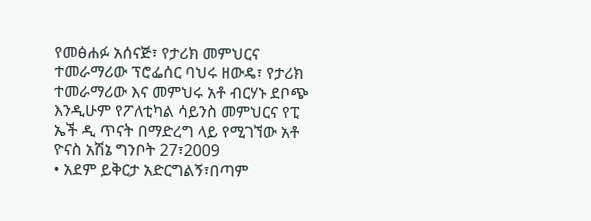የመፅሐፉ አሰናጅ፣ የታሪክ መምህርና ተመራማሪው ፕሮፌሰር ባህሩ ዘውዴ፣ የታሪክ ተመራማሪው እና መምህሩ አቶ ብርሃኑ ደቦጭ እንዲሁም የፖለቲካል ሳይንስ መምህርና የፒ ኤች ዲ ጥናት በማድረግ ላይ የሚገኘው አቶ ዮናስ አሽኔ ግንቦት 27፣2009
• አደም ይቅርታ አድርግልኝ፣በጣም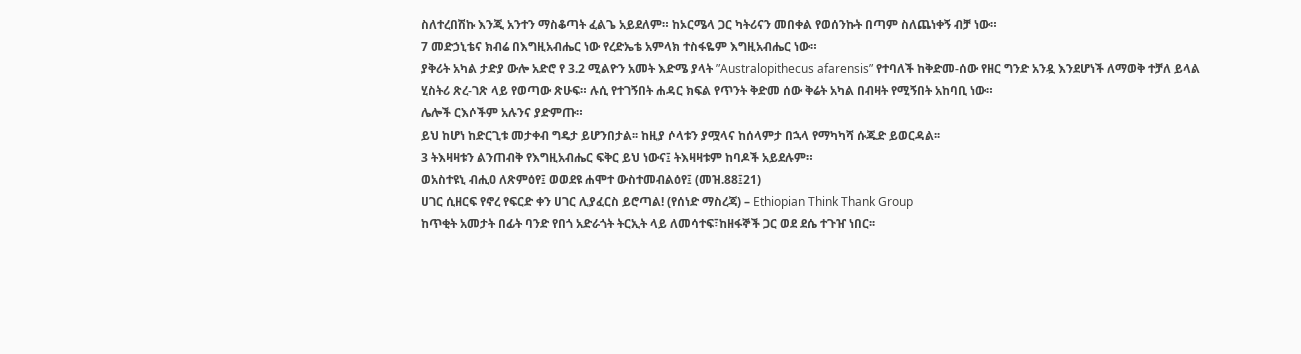ስለተረበሽኩ እንጂ አንተን ማስቆጣት ፈልጌ አይደለም። ከኦርሜላ ጋር ካትሪናን መበቀል የወሰንኩት በጣም ስለጨነቀኝ ብቻ ነው።
7 መድኃኒቴና ክብሬ በእግዚአብሔር ነው የረድኤቴ አምላክ ተስፋዬም እግዚአብሔር ነው።
ያቅሪት አካል ታድያ ውሎ አድሮ የ 3.2 ሚልዮን አመት እድሜ ያላት ”Australopithecus afarensis” የተባለች ከቅድመ-ሰው የዘር ግንድ አንዷ እንደሆነች ለማወቅ ተቻለ ይላል ሂስትሪ ጽረ-ገጽ ላይ የወጣው ጽሁፍ። ሉሲ የተገኝበት ሐዳር ክፍል የጥንት ቅድመ ሰው ቅሬት አካል በብዛት የሚኝበት አከባቢ ነው።
ሌሎች ርእሶችም አሉንና ያድምጡ።
ይህ ከሆነ ከድርጊቱ መታቀብ ግዴታ ይሆንበታል፡፡ ከዚያ ሶላቱን ያሟላና ከሰላምታ በኋላ የማካካሻ ሱጁድ ይወርዳል፡፡
3 ትእዛዛቱን ልንጠብቅ የእግዚአብሔር ፍቅር ይህ ነውና፤ ትእዛዛቱም ከባዶች አይደሉም።
ወአስተዩኒ ብሒዐ ለጽምዕየ፤ ወወደዩ ሐሞተ ውስተመብልዕየ፤ (መዝ.88፤21)
ሀገር ሲዘርፍ የኖረ የፍርድ ቀን ሀገር ሊያፈርስ ይሮጣል! (የሰነድ ማስረጃ) – Ethiopian Think Thank Group
ከጥቂት አመታት በፊት ባንድ የበጎ አድራጎት ትርኢት ላይ ለመሳተፍ፣ከዘፋኞች ጋር ወደ ደሴ ተጉዠ ነበር፡፡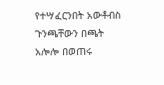የተሣፈርንበት አውቶብስ ጉንጫቸውን በጫት አሎሎ በወጠሩ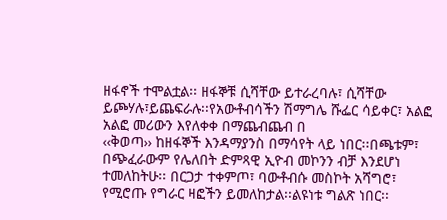ዘፋኖች ተሞልቷል፡፡ ዘፋኞቹ ሲሻቸው ይተራረባሉ፣ ሲሻቸው ይጮሃሉ፣ይጨፍራሉ፡፡የአውቶብሳችን ሽማግሌ ሹፌር ሳይቀር፣ አልፎ አልፎ መሪውን እየለቀቀ በማጨብጨብ በ
‹‹ቅወጣ›› ከዘፋኞች እንዳማያንስ በማሳየት ላይ ነበር፡፡በጫቱም፣ በጭፈራውም የሌለበት ድምጻዊ ኢዮብ መኮንን ብቻ እንደሆነ ተመለከትሁ፡፡ በርጋታ ተቀምጦ፣ ባውቶብሱ መስኮት አሻግሮ፣ የሚሮጡ የግራር ዛፎችን ይመለከታል፡፡ልዩነቱ ግልጽ ነበር፡፡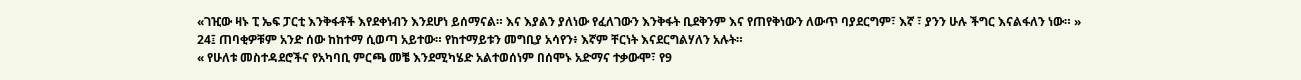«ገዢው ዛኑ ፒ ኤፍ ፓርቲ እንቅፋቶች እየደቀነብን እንደሆነ ይሰማናል። እና እያልን ያለነው የፈለገውን እንቅፋት ቢደቅንም እና የጠየቅነውን ለውጥ ባያደርግም፣ እኛ ፣ ያንን ሁሉ ችግር እናልፋለን ነው። »
24፤ ጠባቂዎቹም አንድ ሰው ከከተማ ሲወጣ አይተው። የከተማይቱን መግቢያ አሳየን፥ እኛም ቸርነት እናደርግልሃለን አሉት።
« የሁለቱ መስተዳደሮችና የአካባቢ ምርጫ መቼ እንደሚካሄድ አልተወሰነም በሰሞኑ አድማና ተቃውሞ፣ የ9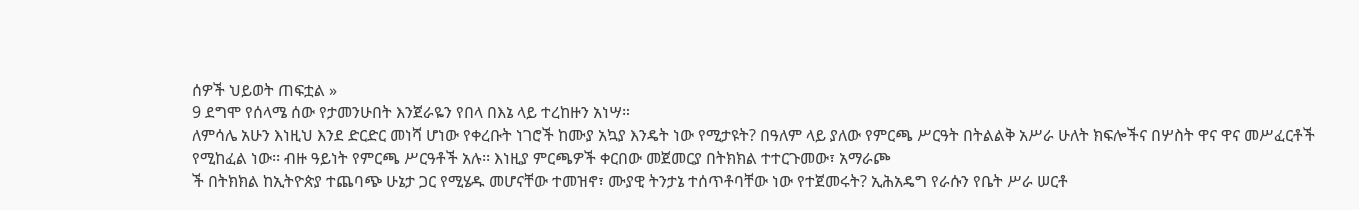ሰዎች ህይወት ጠፍቷል »
9 ደግሞ የሰላሜ ሰው የታመንሁበት እንጀራዬን የበላ በእኔ ላይ ተረከዙን አነሣ።
ለምሳሌ አሁን እነዚህ እንደ ድርድር መነሻ ሆነው የቀረቡት ነገሮች ከሙያ አኳያ እንዴት ነው የሚታዩት? በዓለም ላይ ያለው የምርጫ ሥርዓት በትልልቅ አሥራ ሁለት ክፍሎችና በሦስት ዋና ዋና መሥፈርቶች የሚከፈል ነው፡፡ ብዙ ዓይነት የምርጫ ሥርዓቶች አሉ፡፡ እነዚያ ምርጫዎች ቀርበው መጀመርያ በትክክል ተተርጉመው፣ አማራጮ
ች በትክክል ከኢትዮጵያ ተጨባጭ ሁኔታ ጋር የሚሄዱ መሆናቸው ተመዝኖ፣ ሙያዊ ትንታኔ ተሰጥቶባቸው ነው የተጀመሩት? ኢሕአዴግ የራሱን የቤት ሥራ ሠርቶ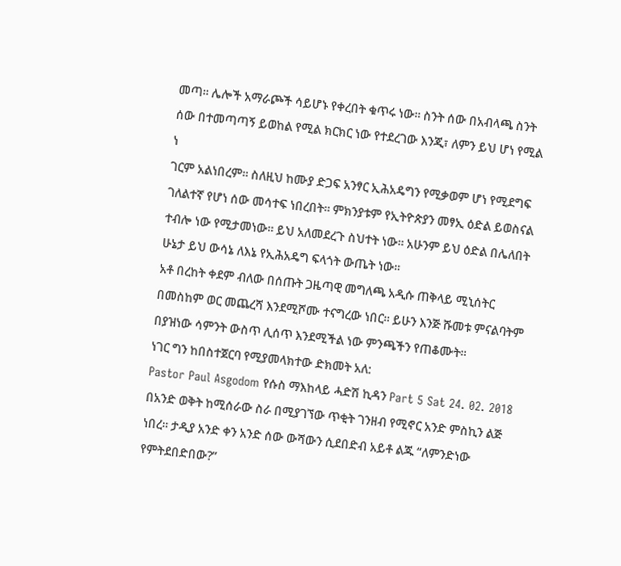መጣ፡፡ ሌሎች አማራጮች ሳይሆኑ የቀረበት ቁጥሩ ነው፡፡ ስንት ሰው በአብላጫ ስንት ሰው በተመጣጣኝ ይወከል የሚል ክርክር ነው የተደረገው እንጂ፣ ለምን ይህ ሆነ የሚል ነ
ገርም አልነበረም፡፡ ስለዚህ ከሙያ ድጋፍ አንፃር ኢሕአዴግን የሚቃወም ሆነ የሚደግፍ ገለልተኛ የሆነ ሰው መሳተፍ ነበረበት፡፡ ምክንያቱም የኢትዮጵያን መፃኢ ዕድል ይወስናል ተብሎ ነው የሚታመነው፡፡ ይህ አለመደረጉ ስህተት ነው፡፡ አሁንም ይህ ዕድል በሌለበት ሁኔታ ይህ ውሳኔ ለእኔ የኢሕአዴግ ፍላጎት ውጤት ነው፡፡
አቶ በረከት ቀደም ብለው በሰጡት ጋዜጣዊ መግለጫ አዲሱ ጠቅላይ ሚኒሰትር በመስከም ወር መጨረሻ እንደሚሾሙ ተናግረው ነበር። ይሁን እንጅ ሹመቱ ምናልባትም በያዝነው ሳምንት ውስጥ ሊሰጥ እንደሚችል ነው ምንጫችን የጠቆሙት።
ነገር ግን ከበስተጀርባ የሚያመላክተው ድክመት አለ:
Pastor Paul Asgodom የሱስ ማእከላይ ሓድሽ ኪዳን Part 5 Sat 24. 02. 2018
በአንድ ወቅት ከሚሰራው ስራ በሚያገኘው ጥቂት ገንዘብ የሚኖር አንድ ምስኪን ልጅ ነበረ፡፡ ታዲያ አንድ ቀን አንድ ሰው ውሻውን ሲደበድብ አይቶ ልጁ “ለምንድነው የምትደበድበው?”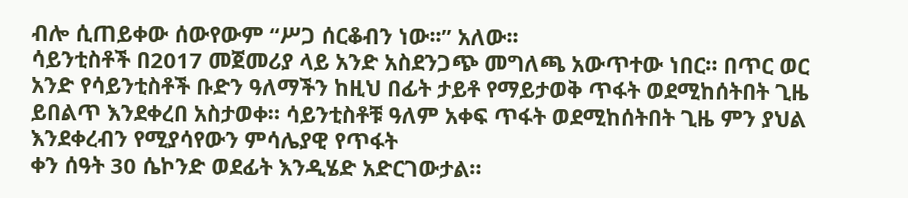ብሎ ሲጠይቀው ሰውየውም “ሥጋ ሰርቆብን ነው፡፡” አለው፡፡
ሳይንቲስቶች በ2017 መጀመሪያ ላይ አንድ አስደንጋጭ መግለጫ አውጥተው ነበር። በጥር ወር አንድ የሳይንቲስቶች ቡድን ዓለማችን ከዚህ በፊት ታይቶ የማይታወቅ ጥፋት ወደሚከሰትበት ጊዜ ይበልጥ እንደቀረበ አስታወቀ። ሳይንቲስቶቹ ዓለም አቀፍ ጥፋት ወደሚከሰትበት ጊዜ ምን ያህል እንደቀረብን የሚያሳየውን ምሳሌያዊ የጥፋት
ቀን ሰዓት 30 ሴኮንድ ወደፊት እንዲሄድ አድርገውታል።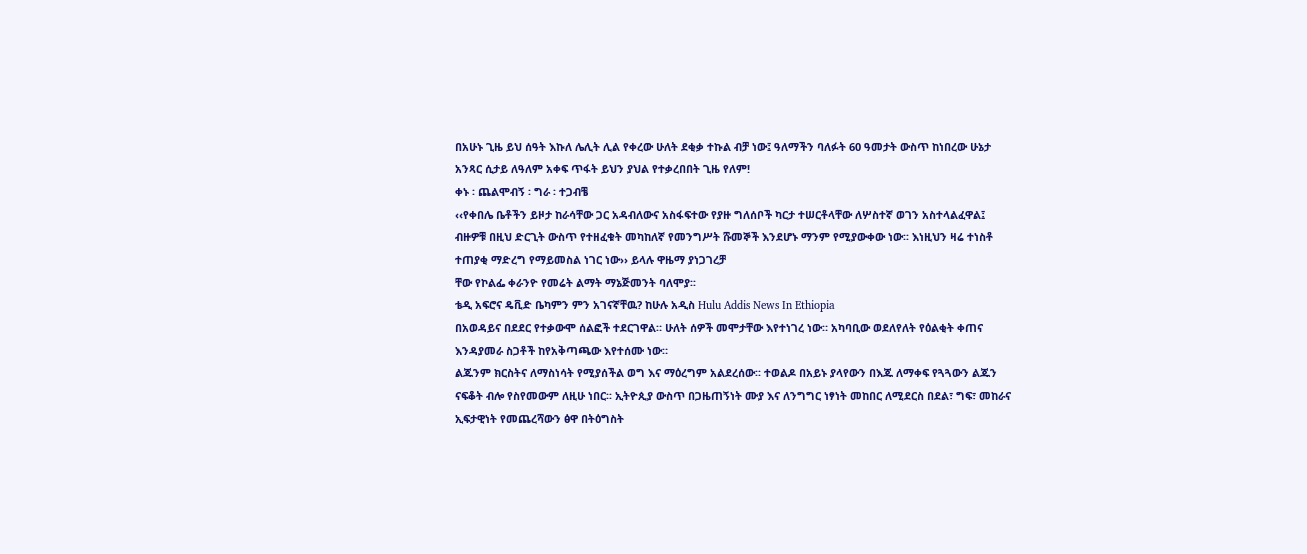በአሁኑ ጊዜ ይህ ሰዓት እኩለ ሌሊት ሊል የቀረው ሁለት ደቂቃ ተኩል ብቻ ነው፤ ዓለማችን ባለፉት 60 ዓመታት ውስጥ ከነበረው ሁኔታ አንጻር ሲታይ ለዓለም አቀፍ ጥፋት ይህን ያህል የተቃረበበት ጊዜ የለም!
ቀኑ ፡ ጨልሞብኝ ፡ ግራ ፡ ተጋብቼ
‹‹የቀበሌ ቤቶችን ይዞታ ከራሳቸው ጋር አዳብለውና አስፋፍተው የያዙ ግለሰቦች ካርታ ተሠርቶላቸው ለሦስተኛ ወገን አስተላልፈዋል፤ ብዙዎቹ በዚህ ድርጊት ውስጥ የተዘፈቁት መካከለኛ የመንግሥት ሹመኞች እንደሆኑ ማንም የሚያውቀው ነው፡፡ እነዚህን ዛሬ ተነስቶ ተጠያቂ ማድረግ የማይመስል ነገር ነው›› ይላሉ ዋዜማ ያነጋገረቻ
ቸው የኮልፌ ቀራንዮ የመሬት ልማት ማኔጅመንት ባለሞያ፡፡
ቴዲ አፍሮና ዴቪድ ቤካምን ምን አገናኛቸዉ? ከሁሉ አዲስ Hulu Addis News In Ethiopia
በአወዳይና በደደር የተቃውሞ ሰልፎች ተደርገዋል። ሁለት ሰዎች መሞታቸው እየተነገረ ነው። አካባቢው ወደለየለት የዕልቂት ቀጠና እንዳያመራ ስጋቶች ከየአቅጣጫው እየተሰሙ ነው።
ልጁንም ክርስትና ለማስነሳት የሚያሰችል ወግ እና ማዕረግም አልደረሰው፡፡ ተወልዶ በአይኑ ያላየውን በእጁ ለማቀፍ የጓጓውን ልጁን ናፍቆት ብሎ የስየመውም ለዚሁ ነበር፡፡ ኢትዮጲያ ውስጥ በጋዜጠኝነት ሙያ እና ለንግግር ነፃነት መከበር ለሚደርስ በደል፣ ግፍ፣ መከራና ኢፍታዊነት የመጨረሻውን ፅዋ በትዕግስት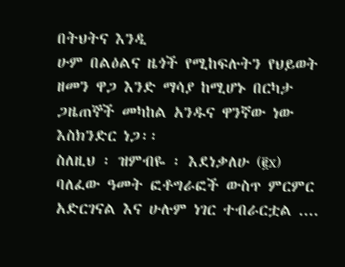በትህትና እንዲ
ሁም በልዕልና ዜጎች የሚከፍሉትን የህይወት ዘመን ዋጋ እንድ ማሳያ ከሚሆኑ በርካታ ጋዜጠኞች መካከል አንዱና ዋንኛው ነው እስክንድር ነጋ፡፡
ስለዚህ ፡ ዝምብዬ ፡ እደነቃለሁ (፪x)
ባለፈው ዓመት ፎቶግራፎች ውስጥ ምርምር አድርገናል እና ሁሉም ነገር ተብራርቷል ....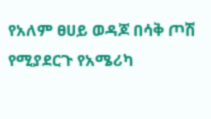የአለም ፀሀይ ወዳጆ በሳቅ ጦሽ የሚያደርጉ የአሜሪካ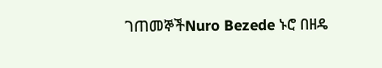ገጠመኞችNuro Bezede ኑሮ በዘዴ